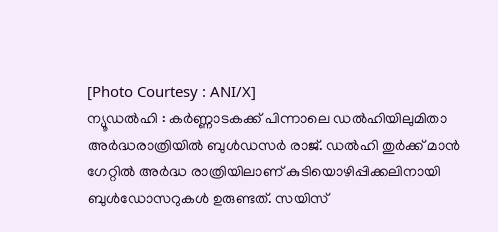[Photo Courtesy : ANI/X]
ന്യൂഡൽഹി : കർണ്ണാടകക്ക് പിന്നാലെ ഡൽഹിയിലുമിതാ അർദ്ധരാത്രിയിൽ ബുൾഡസർ രാജ്. ഡൽഹി തുർക്ക് മാൻ ഗേറ്റിൽ അർദ്ധ രാത്രിയിലാണ് കുടിയൊഴിപ്പിക്കലിനായി ബുൾഡോസറുകൾ ഉരുണ്ടത്. സയിസ്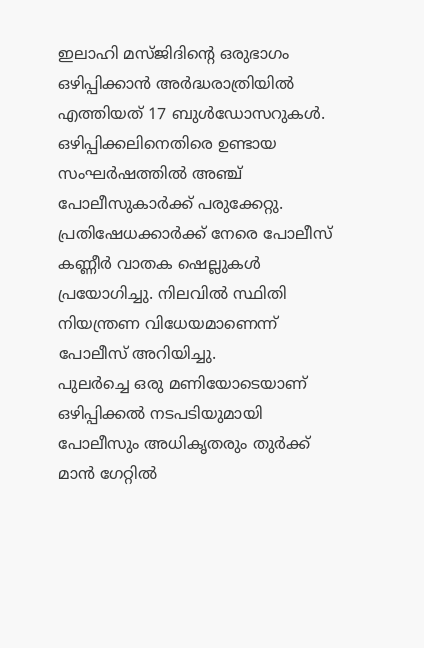ഇലാഹി മസ്ജിദിന്റെ ഒരുഭാഗം ഒഴിപ്പിക്കാൻ അർദ്ധരാത്രിയിൽ എത്തിയത് 17 ബുൾഡോസറുകൾ. ഒഴിപ്പിക്കലിനെതിരെ ഉണ്ടായ സംഘർഷത്തിൽ അഞ്ച് പോലീസുകാർക്ക് പരുക്കേറ്റു. പ്രതിഷേധക്കാർക്ക് നേരെ പോലീസ് കണ്ണീർ വാതക ഷെല്ലുകൾ പ്രയോഗിച്ചു. നിലവിൽ സ്ഥിതി നിയന്ത്രണ വിധേയമാണെന്ന് പോലീസ് അറിയിച്ചു.
പുലർച്ചെ ഒരു മണിയോടെയാണ് ഒഴിപ്പിക്കൽ നടപടിയുമായി പോലീസും അധികൃതരും തുർക്ക് മാൻ ഗേറ്റിൽ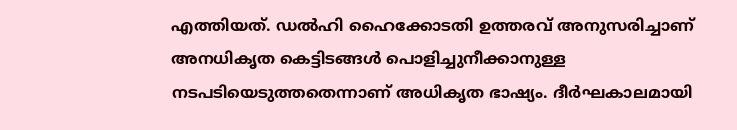എത്തിയത്. ഡൽഹി ഹൈക്കോടതി ഉത്തരവ് അനുസരിച്ചാണ് അനധികൃത കെട്ടിടങ്ങൾ പൊളിച്ചുനീക്കാനുള്ള നടപടിയെടുത്തതെന്നാണ് അധികൃത ഭാഷ്യം. ദീർഘകാലമായി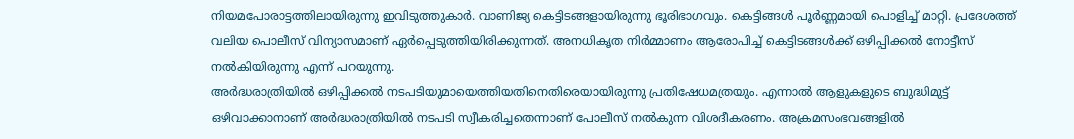നിയമപോരാട്ടത്തിലായിരുന്നു ഇവിടുത്തുകാർ. വാണിജ്യ കെട്ടിടങ്ങളായിരുന്നു ഭൂരിഭാഗവും. കെട്ടിങ്ങൾ പൂർണ്ണമായി പൊളിച്ച് മാറ്റി. പ്രദേശത്ത് വലിയ പൊലീസ് വിന്യാസമാണ് ഏർപ്പെടുത്തിയിരിക്കുന്നത്. അനധികൃത നിർമ്മാണം ആരോപിച്ച് കെട്ടിടങ്ങൾക്ക് ഒഴിപ്പിക്കൽ നോട്ടീസ് നൽകിയിരുന്നു എന്ന് പറയുന്നു.
അർദ്ധരാത്രിയിൽ ഒഴിപ്പിക്കൽ നടപടിയുമായെത്തിയതിനെതിരെയായിരുന്നു പ്രതിഷേധമത്രയും. എന്നാൽ ആളുകളുടെ ബുദ്ധിമുട്ട് ഒഴിവാക്കാനാണ് അർദ്ധരാത്രിയിൽ നടപടി സ്വീകരിച്ചതെന്നാണ് പോലീസ് നൽകുന്ന വിശദീകരണം. അക്രമസംഭവങ്ങളിൽ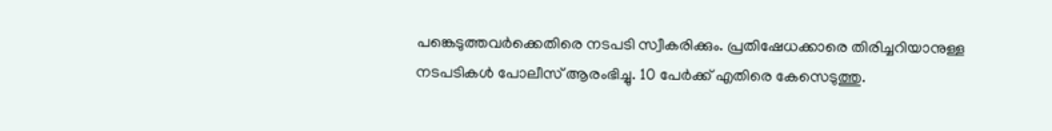പങ്കെടുത്തവർക്കെതിരെ നടപടി സ്വീകരിക്കും. പ്രതിഷേധക്കാരെ തിരിച്ചറിയാനുള്ള നടപടികൾ പോലീസ് ആരംഭിച്ചു. 10 പേർക്ക് എതിരെ കേസെടുത്തു.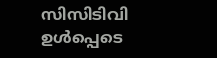സിസിടിവി ഉൾപ്പെടെ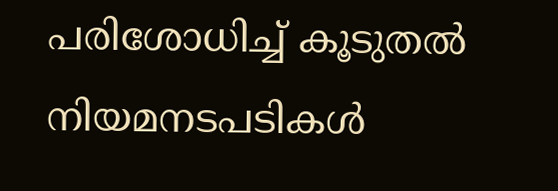പരിശോധിച്ച് കൂടുതൽ നിയമനടപടികൾ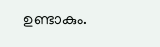ഉണ്ടാകും.